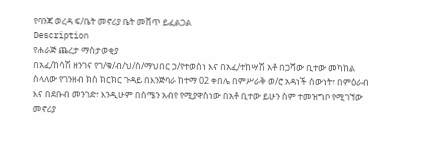የባንጃ ወረዳ ፍ/ቤት መኖሪያ ቤት መሸጥ ይፈልጋል
Description
የሐራጅ ጨረታ ማስታወቂያ
በአፈ/ከሳሽ ዘንገና የገ/ቁ/ብ/ህ/ስ/ማህበር ኃ/የተወሰነ እና በአፈ/ተከሣሽ አቶ በጋሻው ቢተው መካከል ስላለው የገንዘብ ክስ ክርክር ጉዳይ በእንጅባራ ከተማ 02 ቀበሌ በምሥራቅ ወ/ሮ አዳነች ሰውነት፣ በምዕራብ እና በደቡብ መንገድ፣ እንዲሁም በሰሜን አብየ የሚያዋስነው በአቶ ቢተው ይሁን ስም ተመዝግቦ የሚገኘው መኖሪያ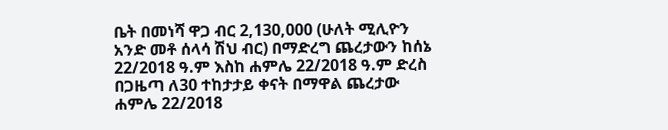ቤት በመነሻ ዋጋ ብር 2,130,000 (ሁለት ሚሊዮን አንድ መቶ ሰላሳ ሽህ ብር) በማድረግ ጨረታውን ከሰኔ 22/2018 ዓ.ም እስከ ሐምሌ 22/2018 ዓ.ም ድረስ በጋዜጣ ለ30 ተከታታይ ቀናት በማዋል ጨረታው ሐምሌ 22/2018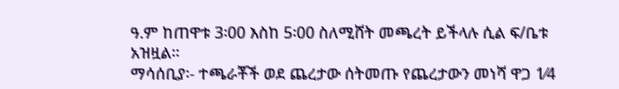ዓ.ም ከጠዋቱ 3፡00 እስከ 5፡00 ስለሚሸት መጫረት ይችላሉ ሲል ፍ/ቤቱ አዝዟል፡፡
ማሳሰቢያ፡- ተጫራቾች ወደ ጨረታው ሰትመጡ የጨረታውን መነሻ ዋጋ 1⁄4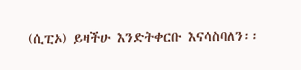(ሲፒኦ) ይዛችሁ እንድትቀርቡ እናሳስባለን፡፡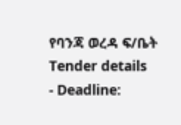የባንጃ ወረዳ ፍ/ቤት
Tender details
- Deadline: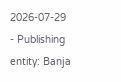2026-07-29
- Publishing entity: Banja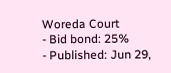Woreda Court
- Bid bond: 25%
- Published: Jun 29,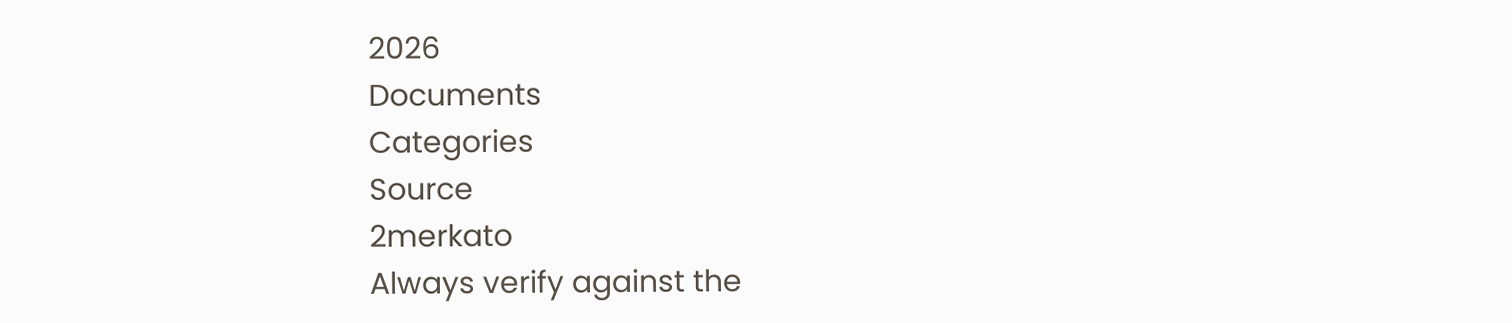2026
Documents
Categories
Source
2merkato
Always verify against the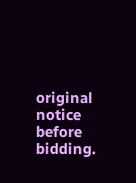original notice before bidding.